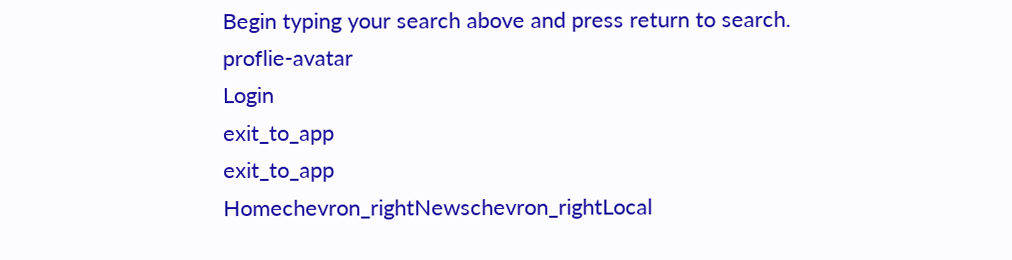Begin typing your search above and press return to search.
proflie-avatar
Login
exit_to_app
exit_to_app
Homechevron_rightNewschevron_rightLocal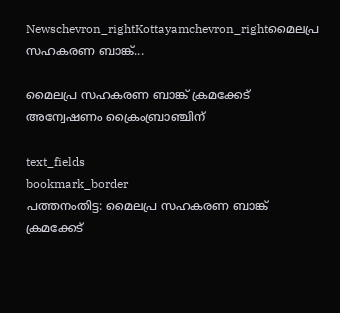Newschevron_rightKottayamchevron_rightമൈലപ്ര സഹകരണ ബാങ്ക്...

മൈലപ്ര സഹകരണ ബാങ്ക് ക്രമക്കേട് അന്വേഷണം ക്രൈംബ്രാഞ്ചിന്

text_fields
bookmark_border
പത്തനംതിട്ട: മൈലപ്ര സഹകരണ ബാങ്ക് ക്രമക്കേട്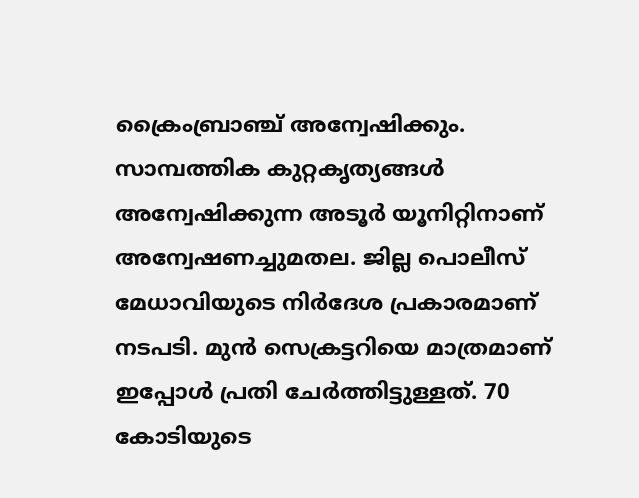ക്രൈംബ്രാഞ്ച് അന്വേഷിക്കും. സാമ്പത്തിക കുറ്റകൃത്യങ്ങൾ അന്വേഷിക്കുന്ന അടൂർ യൂനിറ്റിനാണ് അന്വേഷണച്ചുമതല. ജില്ല പൊലീസ് മേധാവിയുടെ നിർദേശ പ്രകാരമാണ് നടപടി. മുൻ സെക്രട്ടറിയെ മാത്രമാണ് ഇപ്പോൾ പ്രതി ചേർത്തിട്ടുള്ളത്. 70 കോടിയുടെ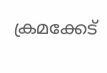ക്രമക്കേട്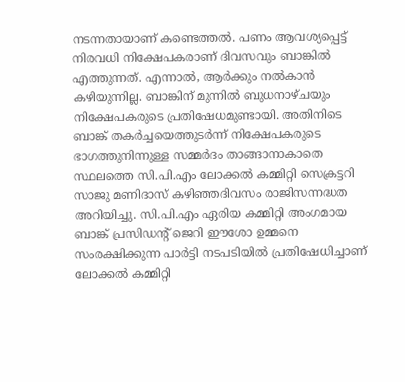നടന്നതായാണ് കണ്ടെത്തൽ. പണം ആവശ്യപ്പെട്ട് നിരവധി നിക്ഷേപകരാണ് ദിവസവും ബാങ്കിൽ എത്തുന്നത്. എന്നാൽ, ആർക്കും നൽകാൻ കഴിയുന്നില്ല. ബാങ്കിന് മുന്നിൽ ബുധനാഴ്ചയും നിക്ഷേപകരുടെ പ്രതിഷേധമുണ്ടായി. അതിനിടെ ബാങ്ക് തകർച്ചയെത്തുടർന്ന് നിക്ഷേപകരുടെ ഭാഗത്തുനിന്നുള്ള സമ്മർദം താങ്ങാനാകാതെ സ്ഥലത്തെ സി.പി.എം ലോക്കൽ കമ്മിറ്റി സെക്രട്ടറി സാജു മണിദാസ് കഴിഞ്ഞദിവസം രാജിസന്നദ്ധത അറിയിച്ചു. സി.പി.എം ഏരിയ കമ്മിറ്റി അംഗമായ ബാങ്ക് പ്രസിഡന്റ് ജെറി ഈശോ ഉമ്മനെ സംരക്ഷിക്കുന്ന പാർട്ടി നടപടിയിൽ പ്രതിഷേധിച്ചാണ് ലോക്കൽ കമ്മിറ്റി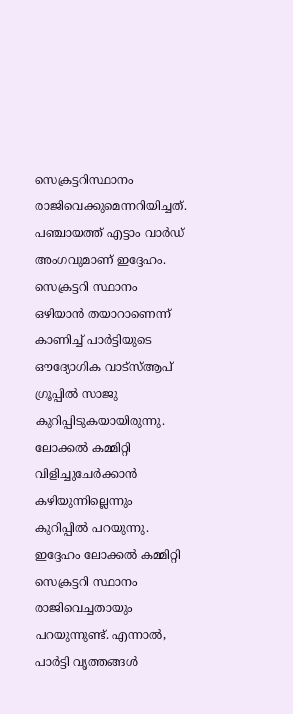സെക്രട്ടറിസ്ഥാനം രാജിവെക്കുമെന്നറിയിച്ചത്. പഞ്ചായത്ത് എട്ടാം വാർഡ് അംഗവുമാണ് ഇദ്ദേഹം. സെക്രട്ടറി സ്ഥാനം ഒഴിയാൻ തയാറാണെന്ന് കാണിച്ച് പാർട്ടിയുടെ ഔദ്യോഗിക വാട്സ്ആപ് ഗ്രൂപ്പിൽ സാജു കുറിപ്പിടുകയായിരുന്നു. ലോക്കൽ കമ്മിറ്റി വിളിച്ചുചേർക്കാൻ കഴിയുന്നില്ലെന്നും കുറിപ്പിൽ പറയുന്നു. ഇദ്ദേഹം ലോക്കൽ കമ്മിറ്റി സെക്രട്ടറി സ്ഥാനം രാജിവെച്ചതായും പറയുന്നുണ്ട്. എന്നാൽ, പാർട്ടി വൃത്തങ്ങൾ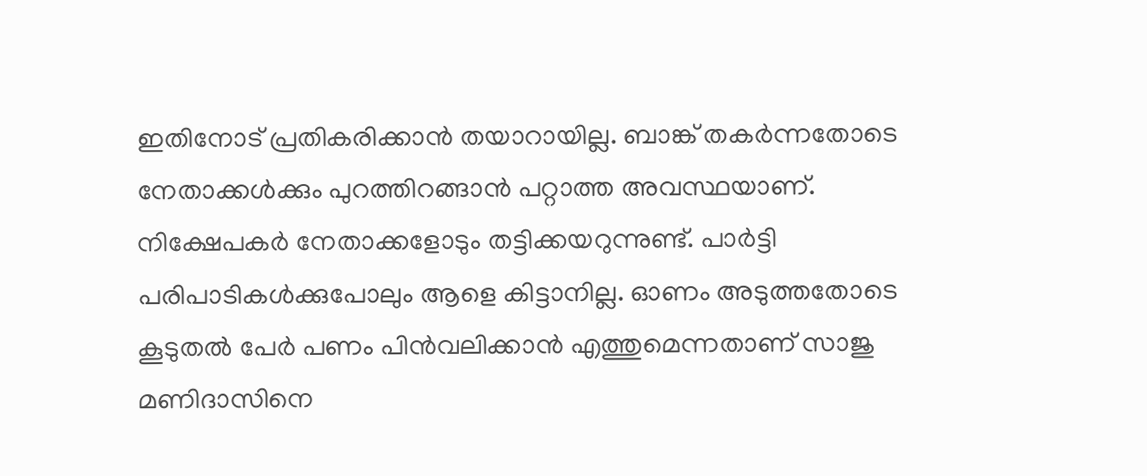ഇതിനോട് പ്രതികരിക്കാൻ തയാറായില്ല. ബാങ്ക് തകർന്നതോടെ നേതാക്കൾക്കും പുറത്തിറങ്ങാൻ പറ്റാത്ത അവസ്ഥയാണ്. നിക്ഷേപകർ നേതാക്കളോടും തട്ടിക്കയറുന്നുണ്ട്. പാർട്ടി പരിപാടികൾക്കുപോലും ആളെ കിട്ടാനില്ല. ഓണം അടുത്തതോടെ കൂടുതൽ പേർ പണം പിൻവലിക്കാൻ എത്തുമെന്നതാണ് സാജു മണിദാസിനെ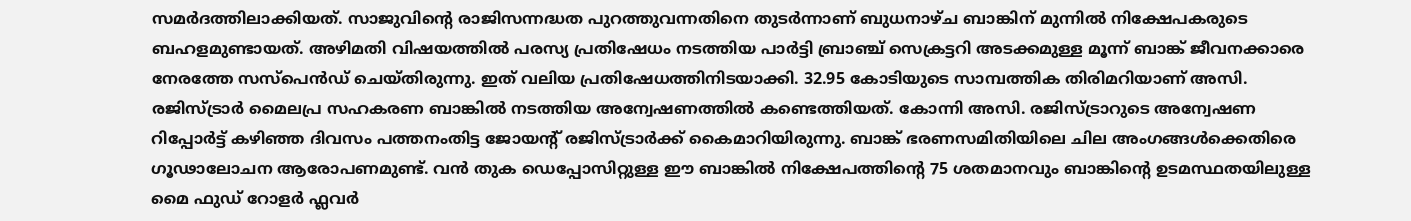സമർദത്തിലാക്കിയത്. സാജുവിന്റെ രാജിസന്നദ്ധത പുറത്തുവന്നതിനെ തുടർന്നാണ് ബുധനാഴ്ച ബാങ്കിന് മുന്നിൽ നിക്ഷേപകരുടെ ബഹളമുണ്ടായത്. അഴിമതി വിഷയത്തിൽ പരസ്യ പ്രതിഷേധം നടത്തിയ പാർട്ടി ബ്രാഞ്ച് സെക്രട്ടറി അടക്കമുള്ള മൂന്ന് ബാങ്ക് ജീവനക്കാരെ നേരത്തേ സസ്പെൻഡ് ചെയ്തിരുന്നു. ഇത് വലിയ പ്രതിഷേധത്തിനിടയാക്കി. 32.95 കോടിയുടെ സാമ്പത്തിക തിരിമറിയാണ് അസി. രജിസ്ട്രാർ മൈലപ്ര സഹകരണ ബാങ്കിൽ നടത്തിയ അന്വേഷണത്തിൽ കണ്ടെത്തിയത്. കോന്നി അസി. രജിസ്ട്രാറുടെ അന്വേഷണ റിപ്പോർട്ട് കഴിഞ്ഞ ദിവസം പത്തനംതിട്ട ജോയന്‍റ് രജിസ്ട്രാർക്ക് കൈമാറിയിരുന്നു. ബാങ്ക് ഭരണസമിതിയിലെ ചില അംഗങ്ങൾക്കെതിരെ ഗൂഢാലോചന ആരോപണമുണ്ട്. വൻ തുക ഡെപ്പോസിറ്റുള്ള ഈ ബാങ്കിൽ നിക്ഷേപത്തിന്റെ 75 ശതമാനവും ബാങ്കിന്‍റെ ഉടമസ്ഥതയിലുള്ള മൈ ഫുഡ് റോളർ ഫ്ലവർ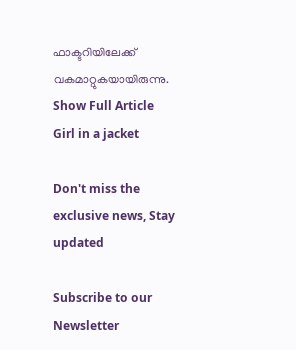ഫാക്ടറിയിലേക്ക് വകമാറ്റുകയായിരുന്നു.
Show Full Article
Girl in a jacket

Don't miss the exclusive news, Stay updated

Subscribe to our Newsletter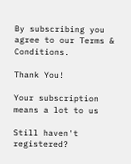By subscribing you agree to our Terms & Conditions.

Thank You!

Your subscription means a lot to us

Still haven't registered?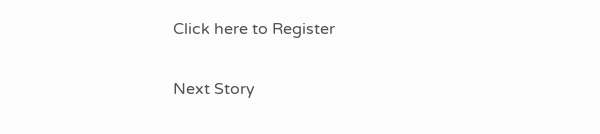Click here to Register

Next Story